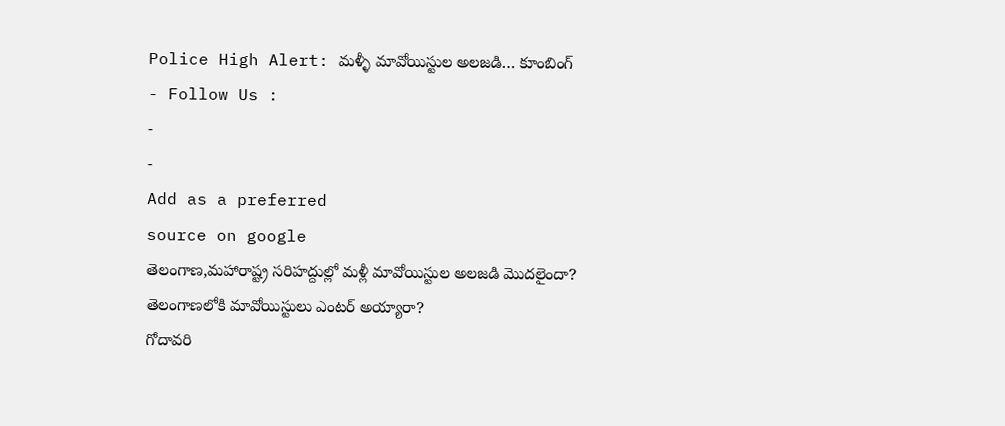Police High Alert: మళ్ళీ మావోయిస్టుల అలజడి… కూంబింగ్
- Follow Us :
-
-
Add as a preferred
source on google
తెలంగాణ,మహారాష్ట్ర సరిహద్దుల్లో మళ్లీ మావోయిస్టుల అలజడి మొదలైందా?
తెలంగాణలోకి మావోయిస్టులు ఎంటర్ అయ్యారా?
గోదావరి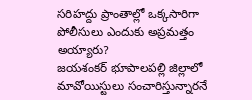సరిహద్దు ప్రాంతాల్లో ఒక్కసారిగా పోలీసులు ఎందుకు అప్రమత్తం అయ్యారు?
జయశంకర్ భూపాలపల్లి జిల్లాలో మావోయిస్టులు సంచారిస్తున్నారనే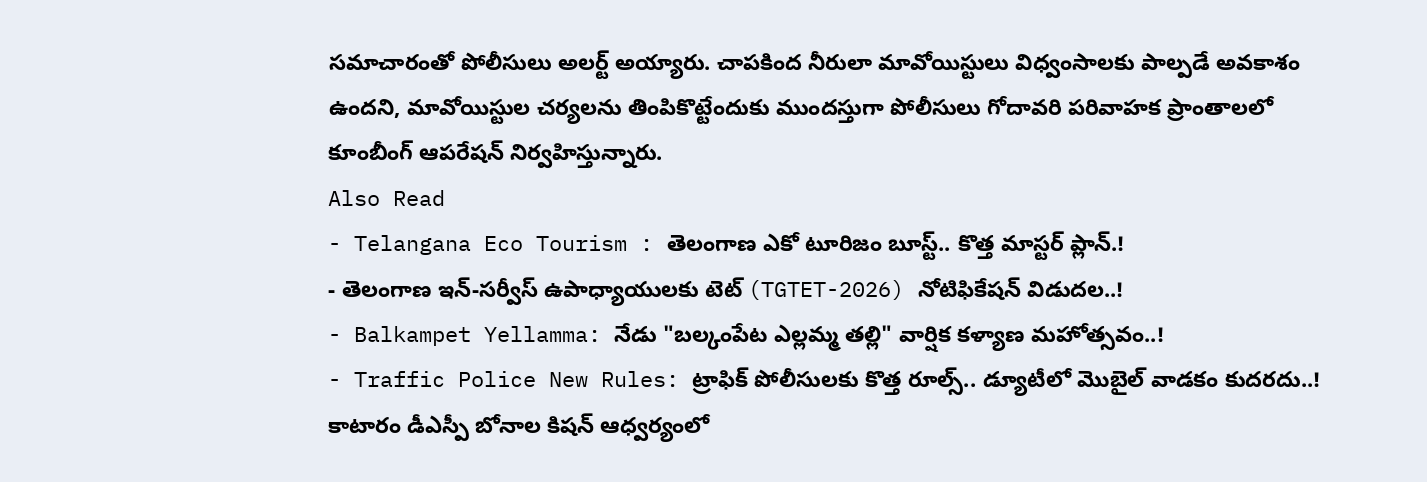సమాచారంతో పోలీసులు అలర్ట్ అయ్యారు. చాపకింద నీరులా మావోయిస్టులు విధ్వంసాలకు పాల్పడే అవకాశం ఉందని, మావోయిస్టుల చర్యలను తింపికొట్టేందుకు ముందస్తుగా పోలీసులు గోదావరి పరివాహక ప్రాంతాలలో కూంబీంగ్ ఆపరేషన్ నిర్వహిస్తున్నారు.
Also Read
- Telangana Eco Tourism : తెలంగాణ ఎకో టూరిజం బూస్ట్.. కొత్త మాస్టర్ ప్లాన్.!
- తెలంగాణ ఇన్-సర్వీస్ ఉపాధ్యాయులకు టెట్ (TGTET-2026) నోటిఫికేషన్ విడుదల..!
- Balkampet Yellamma: నేడు "బల్కంపేట ఎల్లమ్మ తల్లి" వార్షిక కళ్యాణ మహోత్సవం..!
- Traffic Police New Rules: ట్రాఫిక్ పోలీసులకు కొత్త రూల్స్.. డ్యూటీలో మొబైల్ వాడకం కుదరదు..!
కాటారం డీఎస్పీ బోనాల కిషన్ ఆధ్వర్యంలో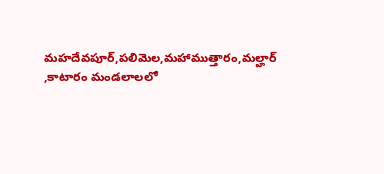మహదేవపూర్,పలిమెల,మహాముత్తారం,మల్హార్ ,కాటారం మండలాలలో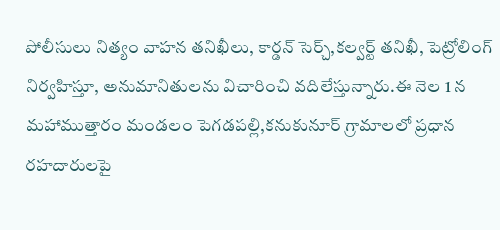పోలీసులు నిత్యం వాహన తనిఖీలు, కార్డన్ సెర్చ్,కల్వర్ట్ తనిఖీ, పెట్రోలింగ్ నిర్వహిస్తూ, అనుమానితులను విచారించి వదిలేస్తున్నారు.ఈ నెల 1 న మహాముత్తారం మండలం పెగడపల్లి,కనుకునూర్ గ్రామాలలో ప్రధాన రహదారులపై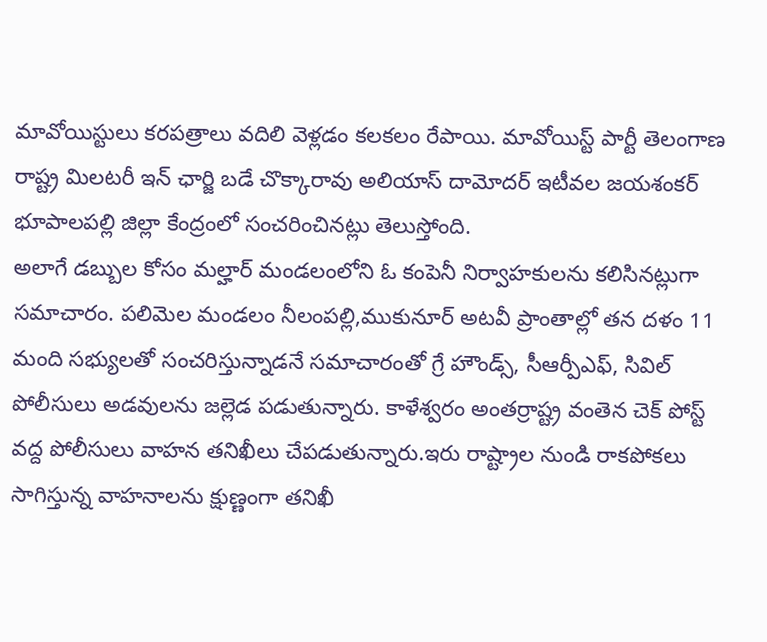మావోయిస్టులు కరపత్రాలు వదిలి వెళ్లడం కలకలం రేపాయి. మావోయిస్ట్ పార్టీ తెలంగాణ రాష్ట్ర మిలటరీ ఇన్ ఛార్జి బడే చొక్కారావు అలియాస్ దామోదర్ ఇటీవల జయశంకర్ భూపాలపల్లి జిల్లా కేంద్రంలో సంచరించినట్లు తెలుస్తోంది.
అలాగే డబ్బుల కోసం మల్హార్ మండలంలోని ఓ కంపెనీ నిర్వాహకులను కలిసినట్లుగా సమాచారం. పలిమెల మండలం నీలంపల్లి,ముకునూర్ అటవీ ప్రాంతాల్లో తన దళం 11 మంది సభ్యులతో సంచరిస్తున్నాడనే సమాచారంతో గ్రే హౌండ్స్, సీఆర్పీఎఫ్, సివిల్ పోలీసులు అడవులను జల్లెడ పడుతున్నారు. కాళేశ్వరం అంతర్రాష్ట్ర వంతెన చెక్ పోస్ట్ వద్ద పోలీసులు వాహన తనిఖీలు చేపడుతున్నారు.ఇరు రాష్ట్రాల నుండి రాకపోకలు సాగిస్తున్న వాహనాలను క్షుణ్ణంగా తనిఖీ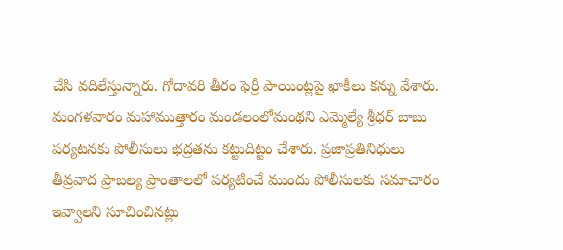చేసి వదిలేస్తున్నారు. గోదావరి తీరం ఫెర్రీ పాయింట్లపై ఖాకీలు కన్ను వేశారు. మంగళవారం మహాముత్తారం మండలంలోమంథని ఎమ్మెల్యే శ్రీధర్ బాబు పర్యటనకు పోలీసులు భద్రతను కట్టుదిట్టం చేశారు. ప్రజాప్రతినిధులు తీవ్రవాద ప్రాబల్య ప్రాంతాలలో పర్యటించే ముందు పోలీసులకు సమాచారం ఇవ్వాలని సూచించినట్లు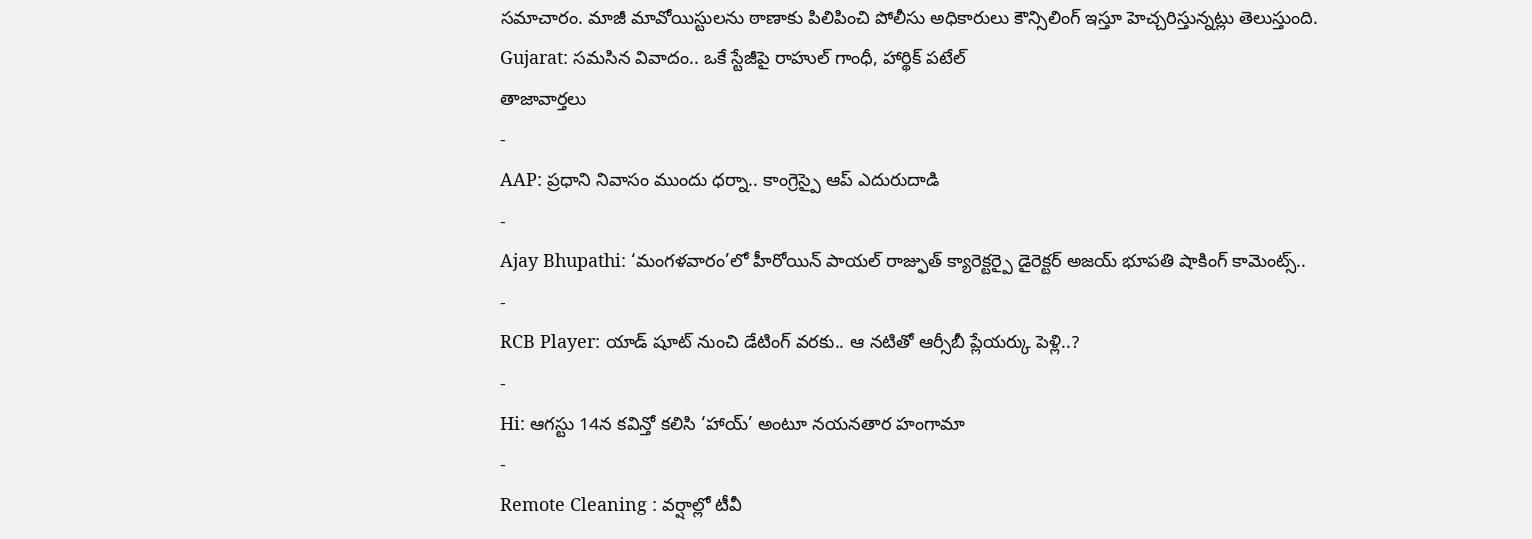సమాచారం. మాజీ మావోయిస్టులను ఠాణాకు పిలిపించి పోలీసు అధికారులు కౌన్సిలింగ్ ఇస్తూ హెచ్చరిస్తున్నట్లు తెలుస్తుంది.
Gujarat: సమసిన వివాదం.. ఒకే స్టేజీపై రాహుల్ గాంధీ, హార్థిక్ పటేల్
తాజావార్తలు
-
AAP: ప్రధాని నివాసం ముందు ధర్నా.. కాంగ్రెస్పై ఆప్ ఎదురుదాడి
-
Ajay Bhupathi: ‘మంగళవారం’లో హీరోయిన్ పాయల్ రాజ్ఫుత్ క్యారెక్టర్పై డైరెక్టర్ అజయ్ భూపతి షాకింగ్ కామెంట్స్..
-
RCB Player: యాడ్ షూట్ నుంచి డేటింగ్ వరకు.. ఆ నటితో ఆర్సీబీ ప్లేయర్కు పెళ్లి..?
-
Hi: ఆగస్టు 14న కవిన్తో కలిసి ‘హాయ్’ అంటూ నయనతార హంగామా
-
Remote Cleaning : వర్షాల్లో టీవీ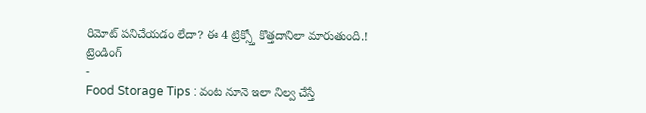రిమోట్ పనిచేయడం లేదా? ఈ 4 ట్రిక్స్తో కొత్తదానిలా మారుతుంది.!
ట్రెండింగ్
-
Food Storage Tips : వంట నూనె ఇలా నిల్వ చేస్తే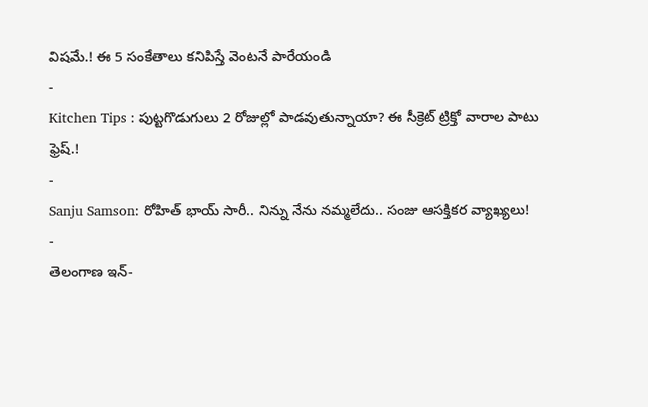విషమే.! ఈ 5 సంకేతాలు కనిపిస్తే వెంటనే పారేయండి
-
Kitchen Tips : పుట్టగొడుగులు 2 రోజుల్లో పాడవుతున్నాయా? ఈ సీక్రెట్ ట్రిక్తో వారాల పాటు ఫ్రెష్.!
-
Sanju Samson: రోహిత్ భాయ్ సారీ.. నిన్ను నేను నమ్మలేదు.. సంజు ఆసక్తికర వ్యాఖ్యలు!
-
తెలంగాణ ఇన్-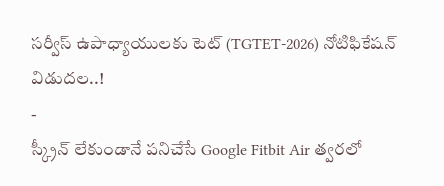సర్వీస్ ఉపాధ్యాయులకు టెట్ (TGTET-2026) నోటిఫికేషన్ విడుదల..!
-
స్క్రీన్ లేకుండానే పనిచేసే Google Fitbit Air త్వరలో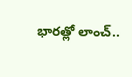భారత్లో లాంచ్..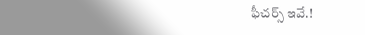ఫీచర్స్ ఇవే.!